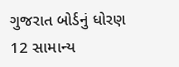ગુજરાત બોર્ડનું ધોરણ 12 સામાન્ય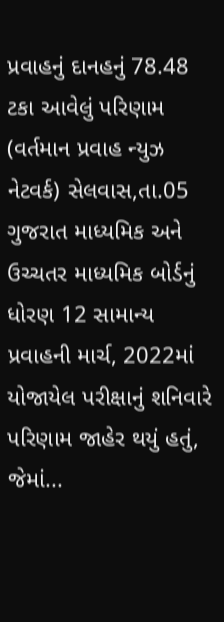પ્રવાહનું દાનહનું 78.48 ટકા આવેલું પરિણામ
(વર્તમાન પ્રવાહ ન્યુઝ નેટવર્ક) સેલવાસ,તા.05 ગુજરાત માધ્યમિક અને ઉચ્ચતર માધ્યમિક બોર્ડનું ધોરણ 12 સામાન્ય પ્રવાહની માર્ચ, 2022માં યોજાયેલ પરીક્ષાનું શનિવારે પરિણામ જાહેર થયું હતું, જેમાં...